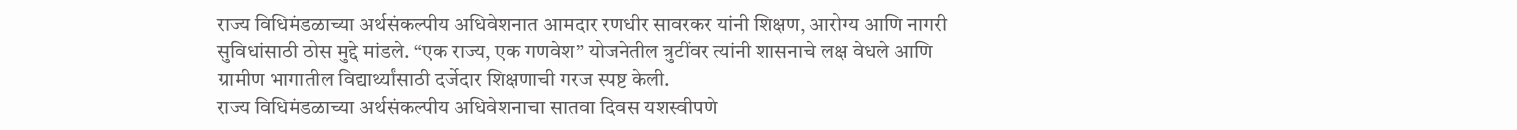राज्य विधिमंडळाच्या अर्थसंकल्पीय अधिवेशनात आमदार रणधीर सावरकर यांनी शिक्षण, आरोग्य आणि नागरी सुविधांसाठी ठोस मुद्दे मांडले. “एक राज्य, एक गणवेश” योजनेतील त्रुटींवर त्यांनी शासनाचे लक्ष वेधले आणि ग्रामीण भागातील विद्यार्थ्यांसाठी दर्जेदार शिक्षणाची गरज स्पष्ट केली.
राज्य विधिमंडळाच्या अर्थसंकल्पीय अधिवेशनाचा सातवा दिवस यशस्वीपणे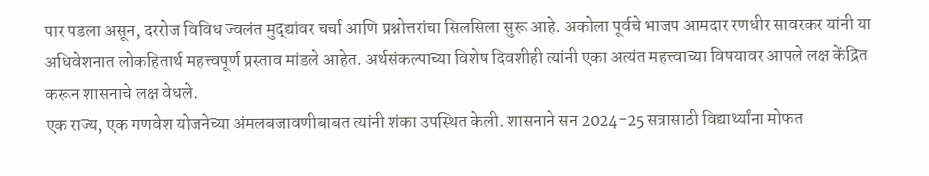पार पडला असून, दररोज विविध ज्वलंत मुद्द्यांवर चर्चा आणि प्रश्नोत्तरांचा सिलसिला सुरू आहे. अकोला पूर्वचे भाजप आमदार रणधीर सावरकर यांनी या अधिवेशनात लोकहितार्थ महत्त्वपूर्ण प्रस्ताव मांडले आहेत. अर्थसंकल्पाच्या विशेष दिवशीही त्यांनी एका अत्यंत महत्त्वाच्या विषयावर आपले लक्ष केंद्रित करून शासनाचे लक्ष वेधले.
एक राज्य, एक गणवेश योजनेच्या अंमलबजावणीबाबत त्यांनी शंका उपस्थित केली. शासनाने सन 2024-25 सत्रासाठी विद्यार्थ्यांना मोफत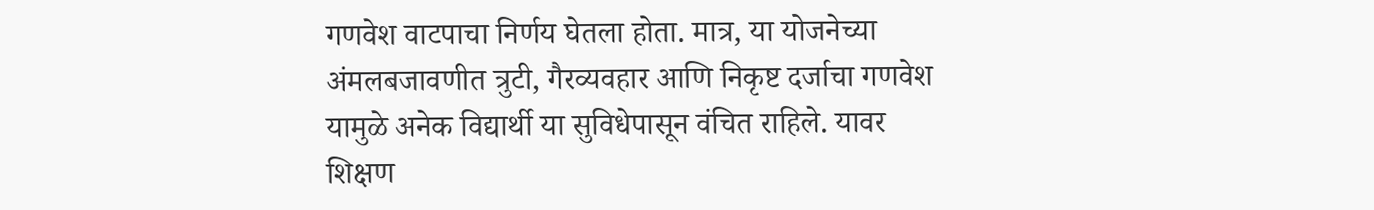गणवेश वाटपाचा निर्णय घेतला होता. मात्र, या योजनेच्या अंमलबजावणीत त्रुटी, गैरव्यवहार आणि निकृष्ट दर्जाचा गणवेश यामुळे अनेक विद्यार्थी या सुविधेपासून वंचित राहिले. यावर शिक्षण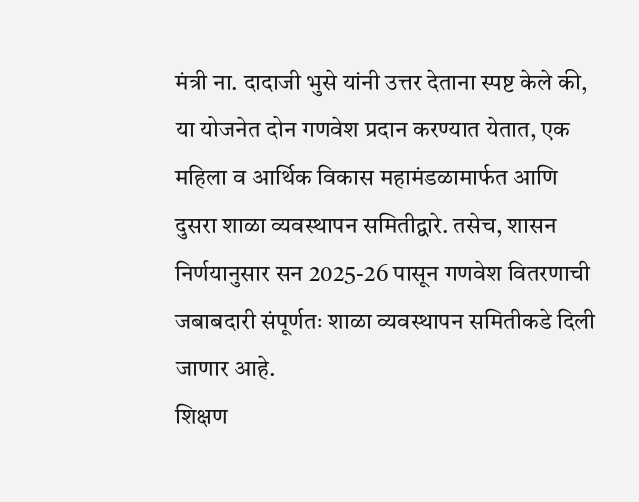मंत्री ना. दादाजी भुसे यांनी उत्तर देताना स्पष्ट केले की, या योजनेत दोन गणवेश प्रदान करण्यात येतात, एक महिला व आर्थिक विकास महामंडळामार्फत आणि दुसरा शाळा व्यवस्थापन समितीद्वारे. तसेच, शासन निर्णयानुसार सन 2025-26 पासून गणवेश वितरणाची जबाबदारी संपूर्णतः शाळा व्यवस्थापन समितीकडे दिली जाणार आहे.
शिक्षण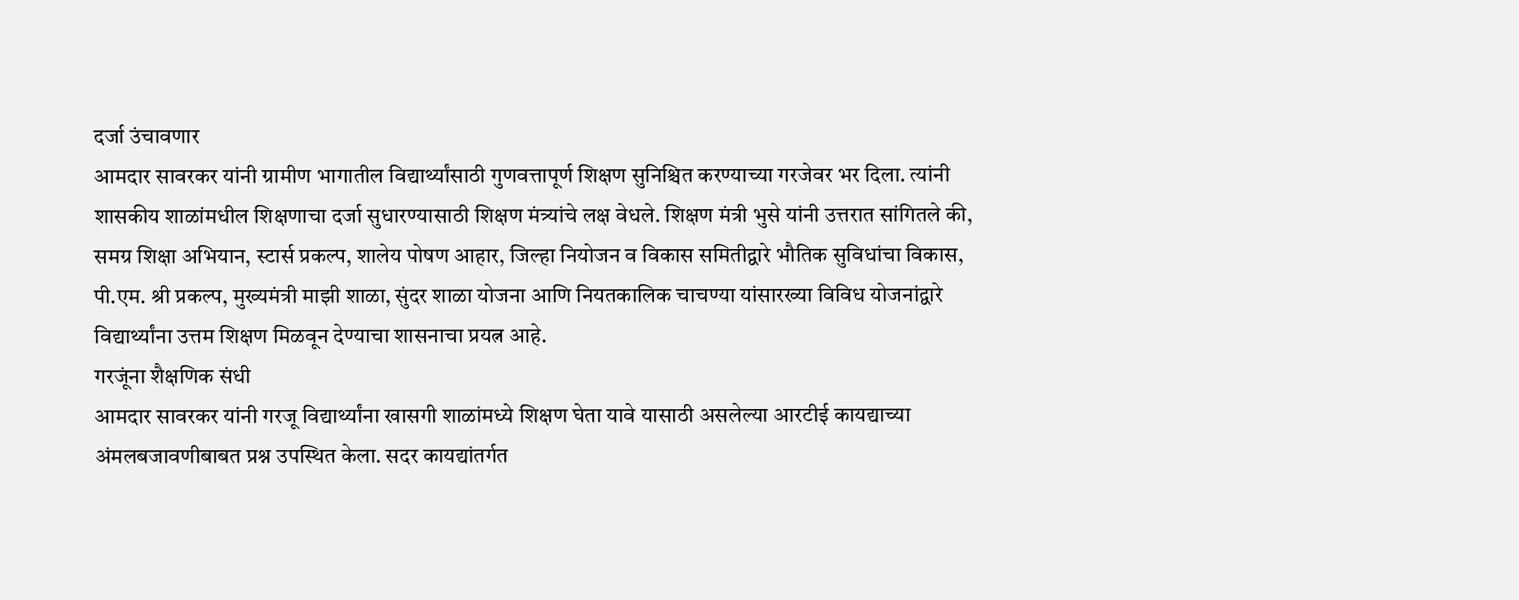दर्जा उंचावणार
आमदार सावरकर यांनी ग्रामीण भागातील विद्यार्थ्यांसाठी गुणवत्तापूर्ण शिक्षण सुनिश्चित करण्याच्या गरजेवर भर दिला. त्यांनी शासकीय शाळांमधील शिक्षणाचा दर्जा सुधारण्यासाठी शिक्षण मंत्र्यांचे लक्ष वेधले. शिक्षण मंत्री भुसे यांनी उत्तरात सांगितले की, समग्र शिक्षा अभियान, स्टार्स प्रकल्प, शालेय पोषण आहार, जिल्हा नियोजन व विकास समितीद्वारे भौतिक सुविधांचा विकास, पी.एम. श्री प्रकल्प, मुख्यमंत्री माझी शाळा, सुंदर शाळा योजना आणि नियतकालिक चाचण्या यांसारख्या विविध योजनांद्वारे विद्यार्थ्यांना उत्तम शिक्षण मिळवून देण्याचा शासनाचा प्रयत्न आहे.
गरजूंना शैक्षणिक संधी
आमदार सावरकर यांनी गरजू विद्यार्थ्यांना खासगी शाळांमध्ये शिक्षण घेता यावे यासाठी असलेल्या आरटीई कायद्याच्या अंमलबजावणीबाबत प्रश्न उपस्थित केला. सदर कायद्यांतर्गत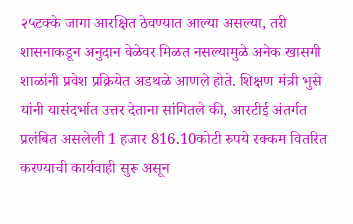२५टक्के जागा आरक्षित ठेवण्यात आल्या असल्या, तरी शासनाकडून अनुदान वेळेवर मिळत नसल्यामुळे अनेक खासगी शाळांनी प्रवेश प्रक्रियेत अडथळे आणले होते. शिक्षण मंत्री भुसे यांनी यासंदर्भात उत्तर देताना सांगितले की, आरटीई अंतर्गत प्रलंबित असलेली 1 हजार 816.10कोटी रुपये रक्कम वितरित करण्याची कार्यवाही सुरू असून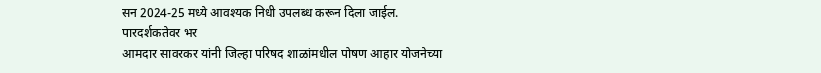सन 2024-25 मध्ये आवश्यक निधी उपलब्ध करून दिला जाईल.
पारदर्शकतेवर भर
आमदार सावरकर यांनी जिल्हा परिषद शाळांमधील पोषण आहार योजनेच्या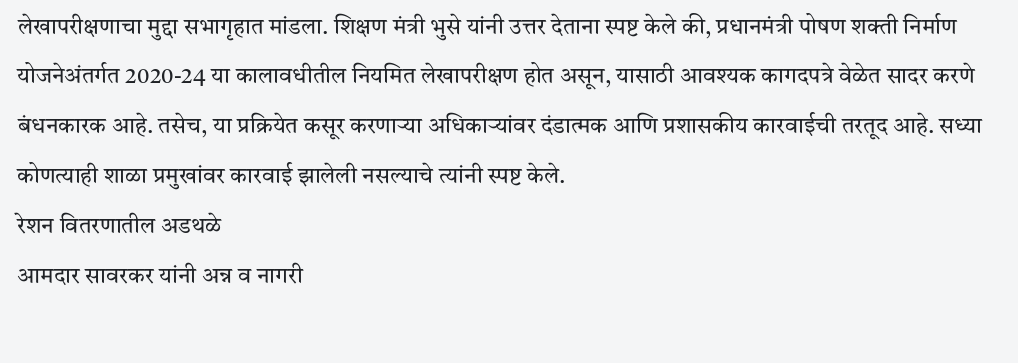लेखापरीक्षणाचा मुद्दा सभागृहात मांडला. शिक्षण मंत्री भुसे यांनी उत्तर देताना स्पष्ट केले की, प्रधानमंत्री पोषण शक्ती निर्माण योजनेअंतर्गत 2020-24 या कालावधीतील नियमित लेखापरीक्षण होत असून, यासाठी आवश्यक कागदपत्रे वेळेत सादर करणे बंधनकारक आहे. तसेच, या प्रक्रियेत कसूर करणाऱ्या अधिकाऱ्यांवर दंडात्मक आणि प्रशासकीय कारवाईची तरतूद आहे. सध्या कोणत्याही शाळा प्रमुखांवर कारवाई झालेली नसल्याचे त्यांनी स्पष्ट केले.
रेशन वितरणातील अडथळे
आमदार सावरकर यांनी अन्न व नागरी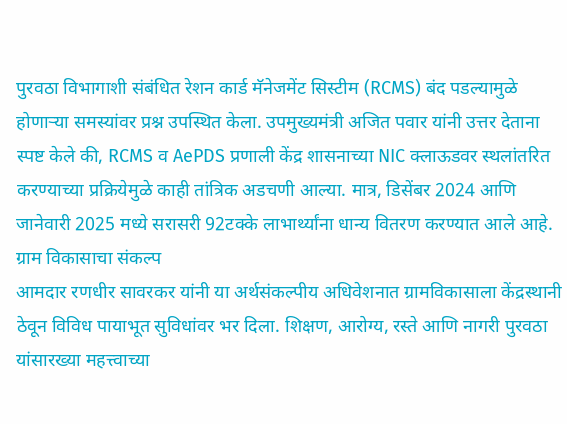पुरवठा विभागाशी संबंधित रेशन कार्ड मॅनेजमेंट सिस्टीम (RCMS) बंद पडल्यामुळे होणाऱ्या समस्यांवर प्रश्न उपस्थित केला. उपमुख्यमंत्री अजित पवार यांनी उत्तर देताना स्पष्ट केले की, RCMS व AePDS प्रणाली केंद्र शासनाच्या NIC क्लाऊडवर स्थलांतरित करण्याच्या प्रक्रियेमुळे काही तांत्रिक अडचणी आल्या. मात्र, डिसेंबर 2024 आणि जानेवारी 2025 मध्ये सरासरी 92टक्के लाभार्थ्यांना धान्य वितरण करण्यात आले आहे.
ग्राम विकासाचा संकल्प
आमदार रणधीर सावरकर यांनी या अर्थसंकल्पीय अधिवेशनात ग्रामविकासाला केंद्रस्थानी ठेवून विविध पायाभूत सुविधांवर भर दिला. शिक्षण, आरोग्य, रस्ते आणि नागरी पुरवठा यांसारख्या महत्त्वाच्या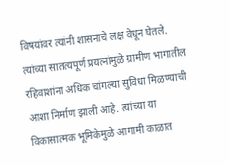विषयांवर त्यांनी शासनाचे लक्ष वेधून घेतले. त्यांच्या सातत्यपूर्ण प्रयत्नांमुळे ग्रामीण भागातील रहिवाशांना अधिक चांगल्या सुविधा मिळण्याची आशा निर्माण झाली आहे. त्यांच्या या विकासात्मक भूमिकेमुळे आगामी काळात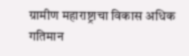ग्रामीण महाराष्ट्राचा विकास अधिक गतिमान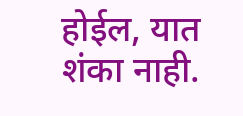होईल, यात शंका नाही.